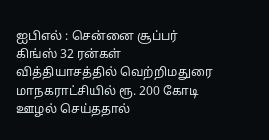ஐபிஎல் : சென்னை சூப்பர் கிங்ஸ் 32 ரன்கள் வித்தியாசத்தில் வெற்றிமதுரை மாநகராட்சியில் ரூ. 200 கோடி ஊழல் செய்ததால்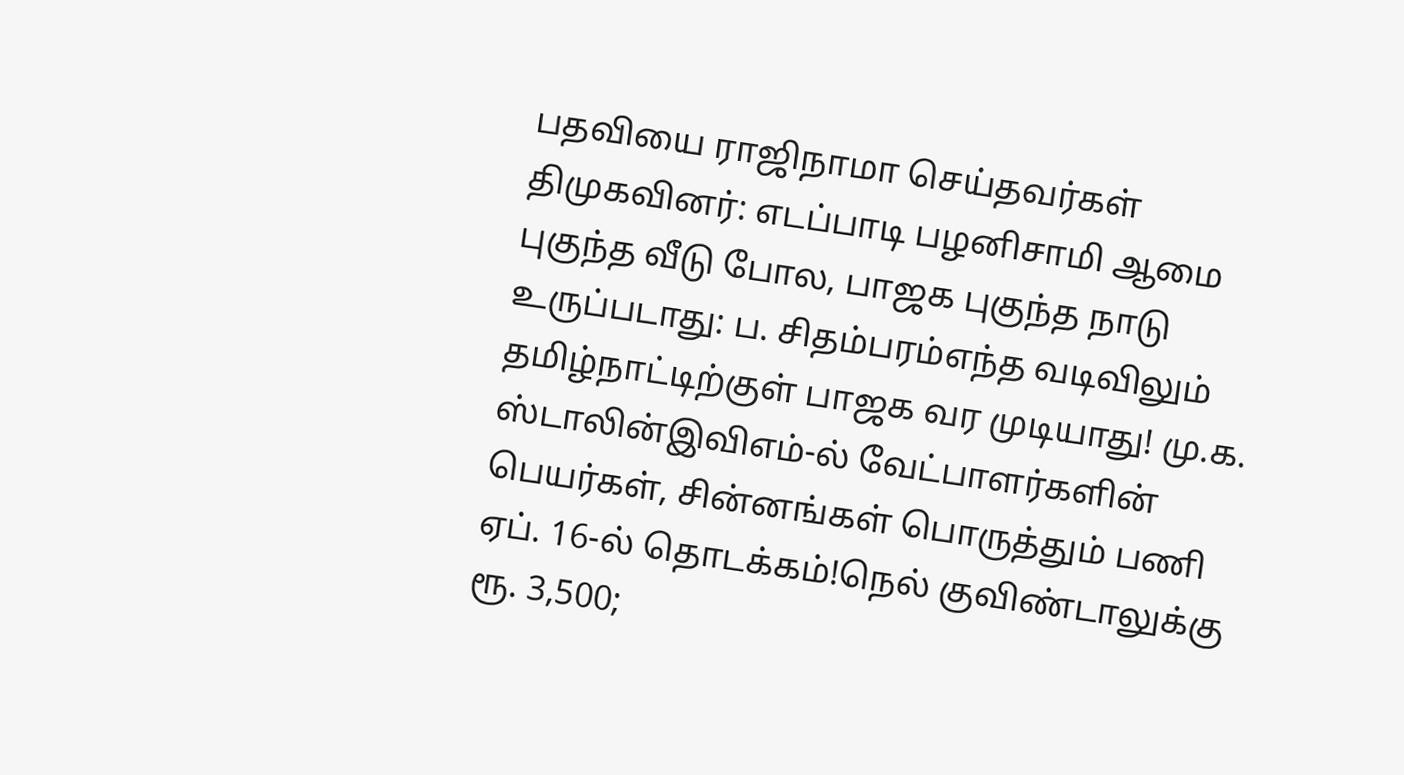பதவியை ராஜிநாமா செய்தவர்கள் திமுகவினர்: எடப்பாடி பழனிசாமி ஆமை புகுந்த வீடு போல, பாஜக புகுந்த நாடு உருப்படாது: ப. சிதம்பரம்எந்த வடிவிலும் தமிழ்நாட்டிற்குள் பாஜக வர முடியாது! மு.க. ஸ்டாலின்இவிஎம்-ல் வேட்பாளர்களின் பெயர்கள், சின்னங்கள் பொருத்தும் பணி ஏப். 16-ல் தொடக்கம்!நெல் குவிண்டாலுக்கு ரூ. 3,500;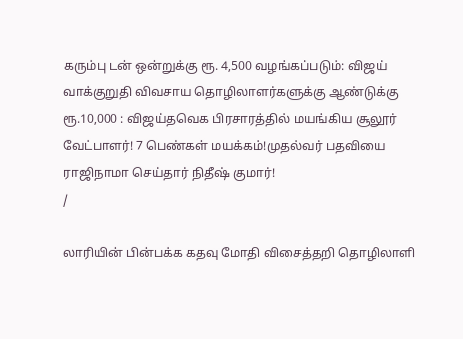கரும்பு டன் ஒன்றுக்கு ரூ. 4,500 வழங்கப்படும்: விஜய் வாக்குறுதி விவசாய தொழிலாளர்களுக்கு ஆண்டுக்கு ரூ.10,000 : விஜய்தவெக பிரசாரத்தில் மயங்கிய சூலூர் வேட்பாளர்! 7 பெண்கள் மயக்கம்!முதல்வர் பதவியை ராஜிநாமா செய்தார் நிதீஷ் குமார்!
/

லாரியின் பின்பக்க கதவு மோதி விசைத்தறி தொழிலாளி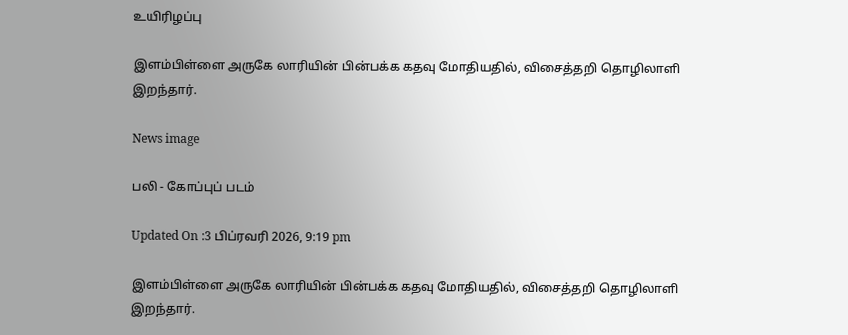உயிரிழப்பு

இளம்பிள்ளை அருகே லாரியின் பின்பக்க கதவு மோதியதில், விசைத்தறி தொழிலாளி இறந்தார்.

News image

பலி - கோப்புப் படம்

Updated On :3 பிப்ரவரி 2026, 9:19 pm

இளம்பிள்ளை அருகே லாரியின் பின்பக்க கதவு மோதியதில், விசைத்தறி தொழிலாளி இறந்தார்.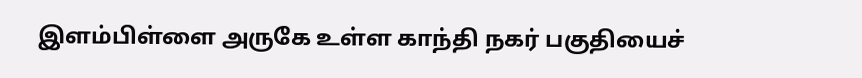இளம்பிள்ளை அருகே உள்ள காந்தி நகர் பகுதியைச்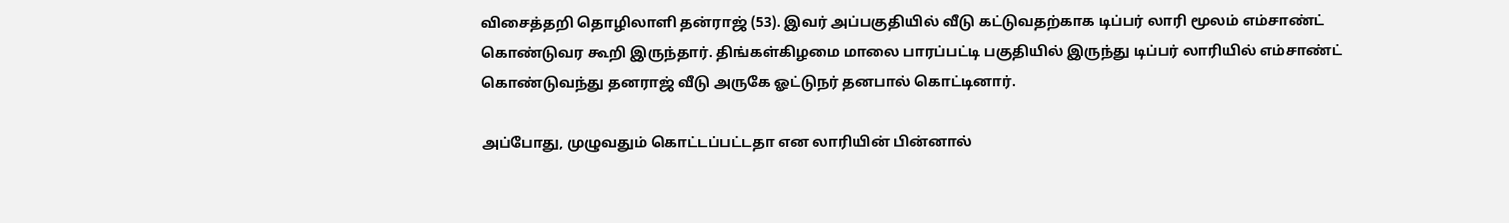விசைத்தறி தொழிலாளி தன்ராஜ் (53). இவர் அப்பகுதியில் வீடு கட்டுவதற்காக டிப்பர் லாரி மூலம் எம்சாண்ட் கொண்டுவர கூறி இருந்தார். திங்கள்கிழமை மாலை பாரப்பட்டி பகுதியில் இருந்து டிப்பர் லாரியில் எம்சாண்ட் கொண்டுவந்து தனராஜ் வீடு அருகே ஓட்டுநர் தனபால் கொட்டினார்.

அப்போது, முழுவதும் கொட்டப்பட்டதா என லாரியின் பின்னால்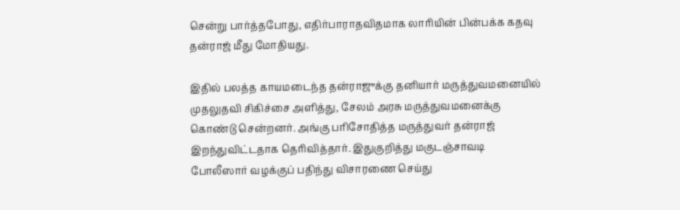சென்று பார்த்தபோது, எதிர்பாராதவிதமாக லாரியின் பின்பக்க கதவு தன்ராஜ் மீது மோதியது.

இதில் பலத்த காயமடைந்த தன்ராஜுக்கு தனியார் மருத்துவமனையில் முதலுதவி சிகிச்சை அளித்து, சேலம் அரசு மருத்துவமனைக்கு கொண்டு சென்றனர். அங்கு பரிசோதித்த மருத்துவர் தன்ராஜ் இறந்துவிட்டதாக தெரிவித்தார். இதுகுறித்து மகுடஞ்சாவடி போலீஸார் வழக்குப் பதிந்து விசாரணை செய்து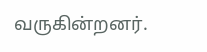வருகின்றனர்.